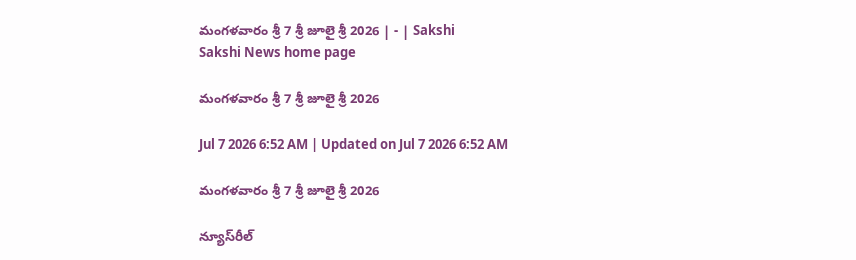మంగళవారం శ్రీ 7 శ్రీ జూలై శ్రీ 2026 | - | Sakshi
Sakshi News home page

మంగళవారం శ్రీ 7 శ్రీ జూలై శ్రీ 2026

Jul 7 2026 6:52 AM | Updated on Jul 7 2026 6:52 AM

మంగళవారం శ్రీ 7 శ్రీ జూలై శ్రీ 2026

న్యూస్‌రీల్‌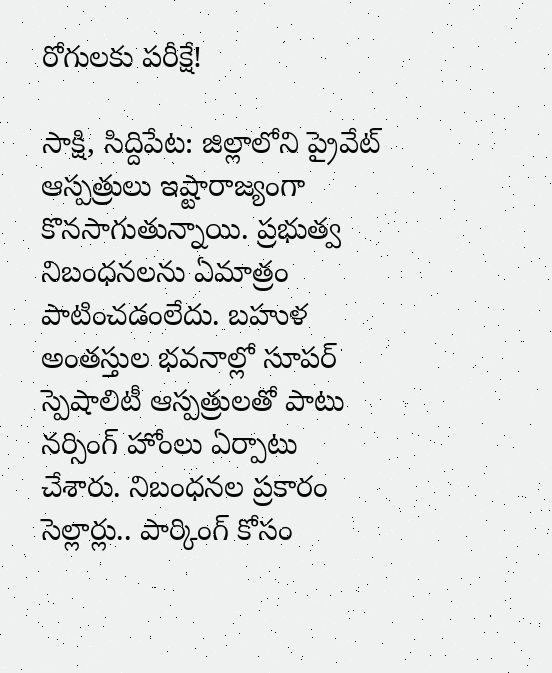రోగులకు పరీక్షే!

సాక్షి, సిద్దిపేట: జిల్లాలోని ప్రైవేట్‌ ఆస్పత్రులు ఇష్టారాజ్యంగా కొనసాగుతున్నాయి. ప్రభుత్వ నిబంధనలను ఏమాత్రం పాటించడంలేదు. బహుళ అంతస్తుల భవనాల్లో సూపర్‌ స్పెషాలిటీ ఆస్పత్రులతో పాటు నర్సింగ్‌ హోంలు ఏర్పాటు చేశారు. నిబంధనల ప్రకారం సెల్లార్లు.. పార్కింగ్‌ కోసం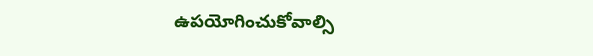ఉపయోగించుకోవాల్సి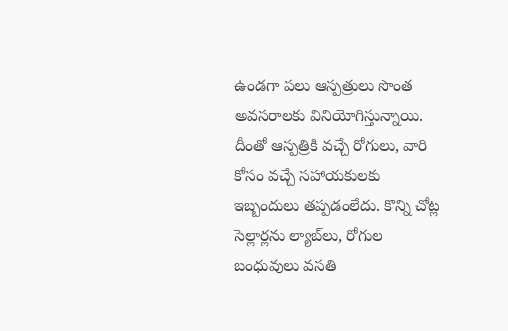ఉండగా పలు ఆస్పత్రులు సొంత అవసరాలకు వినియోగిస్తున్నాయి. దీంతో ఆస్పత్రికి వచ్చే రోగులు, వారి కోసం వచ్చే సహాయకులకు ఇబ్బందులు తప్పడంలేదు. కొన్ని చోట్ల సెల్లార్లను ల్యాబ్‌లు, రోగుల బంధువులు వసతి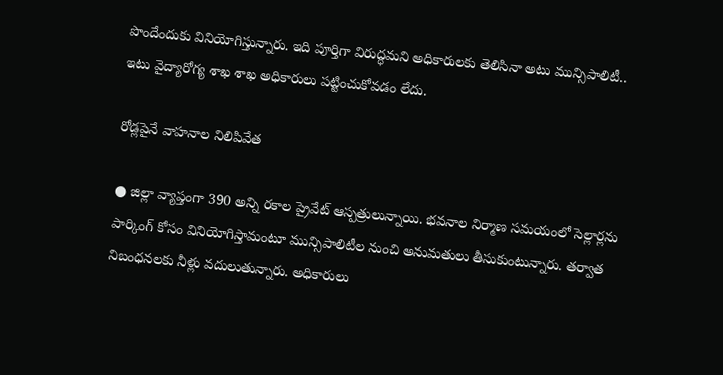పొందేందుకు వినియోగిస్తున్నారు. ఇది పూర్తిగా విరుద్ధమని అధికారులకు తెలిసినా అటు మున్సిపాలిటీ.. ఇటు వైద్యారోగ్య శాఖ శాఖ అధికారులు పట్టించుకోవడం లేదు.

రోడ్లపైనే వాహనాల నిలిపివేత

● జిల్లా వ్యాప్తంగా 390 అన్ని రకాల ప్రైవేట్‌ ఆస్పత్రులున్నాయి. భవనాల నిర్మాణ సమయంలో సెల్లార్లను పార్కింగ్‌ కోసం వినియోగిస్తామంటూ మున్సిపాలిటీల నుంచి అనుమతులు తీసుకుంటున్నారు. తర్వాత నిబంధనలకు నీళ్లు వదులుతున్నారు. అధికారులు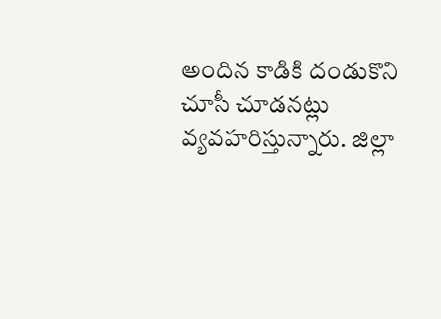అందిన కాడికి దండుకొని చూసీ చూడనట్లు వ్యవహరిస్తున్నారు. జిల్లా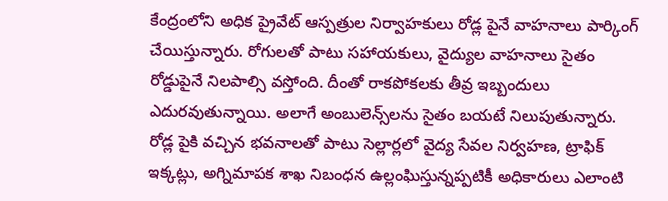కేంద్రంలోని అధిక ప్రైవేట్‌ ఆస్పత్రుల నిర్వాహకులు రోడ్ల పైనే వాహనాలు పార్కింగ్‌ చేయిస్తున్నారు. రోగులతో పాటు సహాయకులు, వైద్యుల వాహనాలు సైతం రోడ్డుపైనే నిలపాల్సి వస్తోంది. దీంతో రాకపోకలకు తీవ్ర ఇబ్బందులు ఎదురవుతున్నాయి. అలాగే అంబులెన్స్‌లను సైతం బయటే నిలుపుతున్నారు. రోడ్ల పైకి వచ్చిన భవనాలతో పాటు సెల్లార్లలో వైద్య సేవల నిర్వహణ, ట్రాఫిక్‌ ఇక్కట్లు, అగ్నిమాపక శాఖ నిబంధన ఉల్లంఘిస్తున్నప్పటికీ అధికారులు ఎలాంటి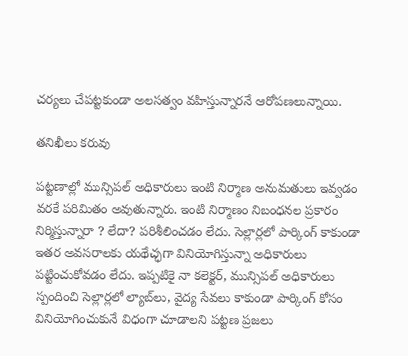చర్యలు చేపట్టకుండా అలసత్వం వహిస్తున్నారనే ఆరోపణలున్నాయి.

తనిఖీలు కరువు

పట్టణాల్లో మున్సిపల్‌ అధికారులు ఇంటి నిర్మాణ అనుమతులు ఇవ్వడం వరకే పరిమితం అవుతున్నారు. ఇంటి నిర్మాణం నిబంధనల ప్రకారం నిర్మిస్తున్నారా ? లేదా? పరిశీలించడం లేదు. సెల్లార్లలో పార్కింగ్‌ కాకుండా ఇతర అవసరాలకు యథేచ్ఛగా వినియోగిస్తున్నా అధికారులు పట్టించుకోవడం లేదు. ఇప్పటికై నా కలెక్టర్‌, మున్సిపల్‌ అధికారులు స్పందించి సెల్లార్లలో ల్యాబ్‌లు, వైద్య సేవలు కాకుండా పార్కింగ్‌ కోసం వినియోగించుకునే విధంగా చూడాలని పట్టణ ప్రజలు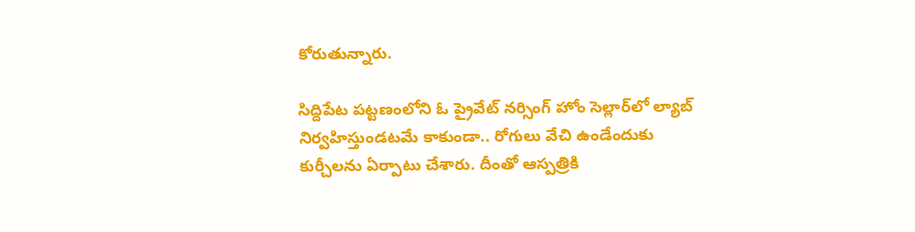కోరుతున్నారు.

సిద్దిపేట పట్టణంలోని ఓ ప్రైవేట్‌ నర్సింగ్‌ హోం సెల్లార్‌లో ల్యాబ్‌ నిర్వహిస్తుండటమే కాకుండా.. రోగులు వేచి ఉండేందుకు కుర్చీలను ఏర్పాటు చేశారు. దీంతో ఆస్పత్రికి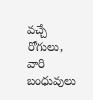వచ్చే రోగులు, వారి బంధువులు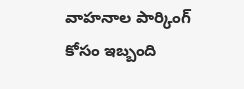వాహనాల పార్కింగ్‌ కోసం ఇబ్బంది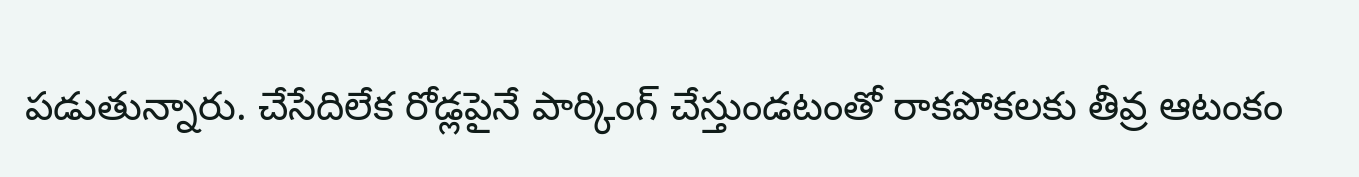పడుతున్నారు. చేసేదిలేక రోడ్లపైనే పార్కింగ్‌ చేస్తుండటంతో రాకపోకలకు తీవ్ర ఆటంకం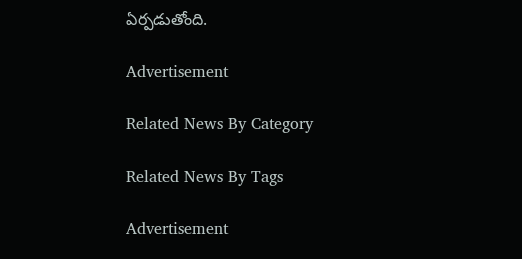ఏర్పడుతోంది.

Advertisement

Related News By Category

Related News By Tags

Advertisement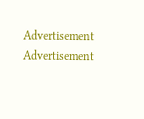Advertisement
Advertisement